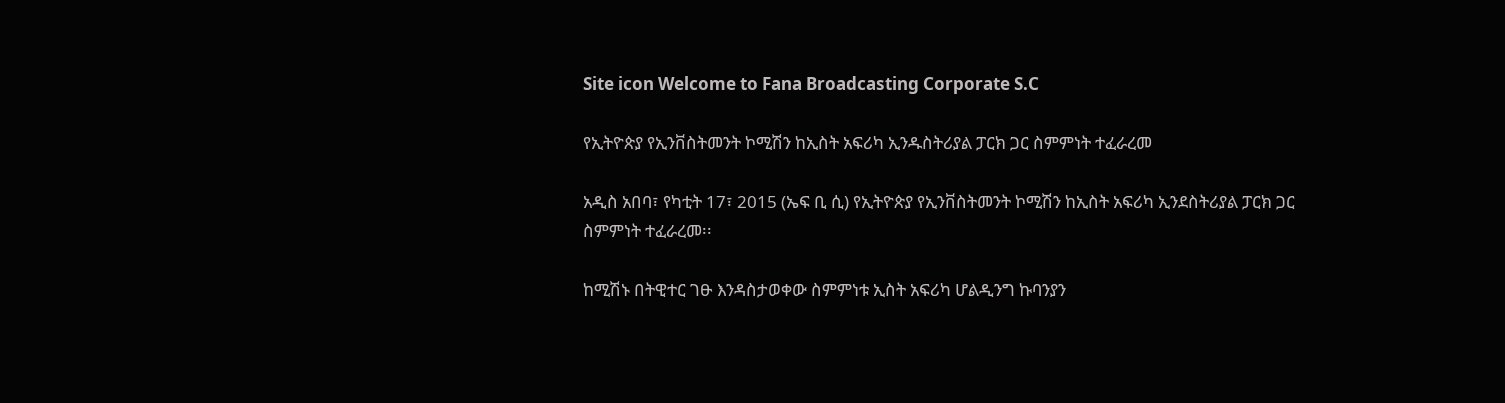Site icon Welcome to Fana Broadcasting Corporate S.C

የኢትዮጵያ የኢንቨስትመንት ኮሚሽን ከኢስት አፍሪካ ኢንዱስትሪያል ፓርክ ጋር ስምምነት ተፈራረመ

አዲስ አበባ፣ የካቲት 17፣ 2015 (ኤፍ ቢ ሲ) የኢትዮጵያ የኢንቨስትመንት ኮሚሽን ከኢስት አፍሪካ ኢንደስትሪያል ፓርክ ጋር ስምምነት ተፈራረመ፡፡

ከሚሽኑ በትዊተር ገፁ እንዳስታወቀው ስምምነቱ ኢስት አፍሪካ ሆልዲንግ ኩባንያን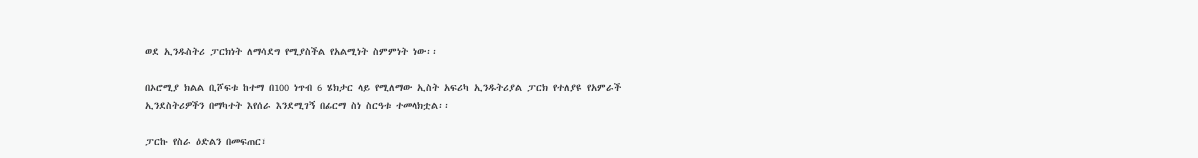ወደ ኢንዱስትሪ ፓርክነት ለማሳደግ የሚያስችል የአልሚነት ስምምነት ነው፡፡

በኦሮሚያ ክልል ቢሾፍቱ ከተማ በ100 ነጥብ 6 ሄክታር ላይ የሚለማው ኢስት አፍሪካ ኢንዱትሪያል ፓርክ የተለያዩ የአምራች ኢንደስትሪዎችን በማካተት እየሰራ እንደሚገኝ በፊርማ ስነ ስርዓቱ ተመላክቷል፡፡

ፓርኩ የስራ ዕድልን በመፍጠር፣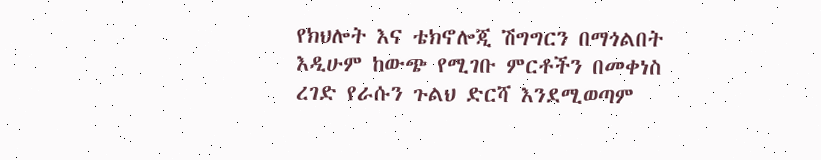የክህሎት እና ቴክኖሎጂ ሽግግርን በማጎልበት እዲሁም ከውጭ የሚገቡ ምርቶችን በመቀነስ ረገድ የራሱን ጉልህ ድርሻ እንደሚወጣም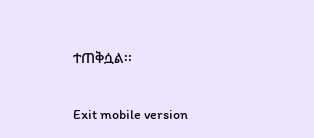ተጠቅሷል፡፡

Exit mobile version